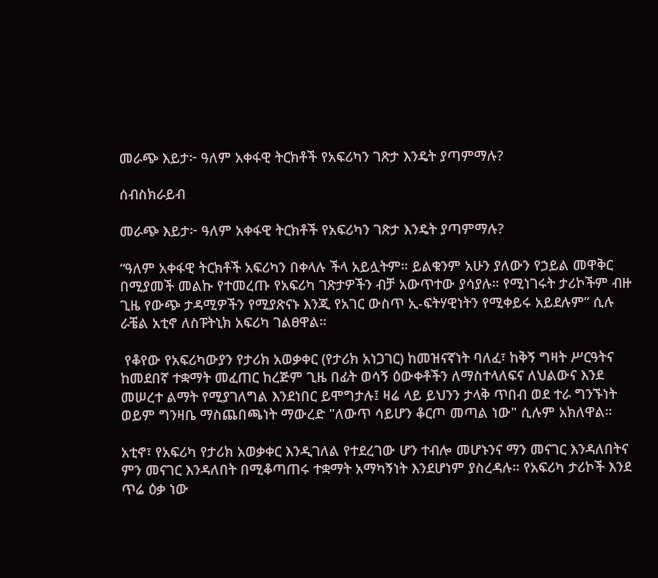መራጭ እይታ፦ ዓለም አቀፋዊ ትርክቶች የአፍሪካን ገጽታ እንዴት ያጣምማሉ?

ሰብስክራይብ

መራጭ እይታ፦ ዓለም አቀፋዊ ትርክቶች የአፍሪካን ገጽታ እንዴት ያጣምማሉ?

“ዓለም አቀፋዊ ትርክቶች አፍሪካን በቀላሉ ችላ አይሏትም። ይልቁንም አሁን ያለውን የኃይል መዋቅር በሚያመች መልኩ የተመረጡ የአፍሪካ ገጽታዎችን ብቻ አውጥተው ያሳያሉ። የሚነገሩት ታሪኮችም ብዙ ጊዜ የውጭ ታዳሚዎችን የሚያጽናኑ እንጂ የአገር ውስጥ ኢ-ፍትሃዊነትን የሚቀይሩ አይደሉም” ሲሉ ራቼል አቲኖ ለስፑትኒክ አፍሪካ ገልፀዋል።

 የቆየው የአፍሪካውያን የታሪክ አወቃቀር (የታሪክ አነጋገር) ከመዝናኛነት ባለፈ፣ ከቅኝ ግዛት ሥርዓትና ከመደበኛ ተቋማት መፈጠር ከረጅም ጊዜ በፊት ወሳኝ ዕውቀቶችን ለማስተላለፍና ለህልውና እንደ መሠረተ ልማት የሚያገለግል እንደነበር ይሞግታሉ፤ ዛሬ ላይ ይህንን ታላቅ ጥበብ ወደ ተራ ግንኙነት ወይም ግንዛቤ ማስጨበጫነት ማውረድ "ለውጥ ሳይሆን ቆርጦ መጣል ነው" ሲሉም አክለዋል።

አቲኖ፣ የአፍሪካ የታሪክ አወቃቀር እንዲገለል የተደረገው ሆን ተብሎ መሆኑንና ማን መናገር እንዳለበትና ምን መናገር እንዳለበት በሚቆጣጠሩ ተቋማት አማካኝነት እንደሆነም ያስረዳሉ። የአፍሪካ ታሪኮች እንደ ጥሬ ዕቃ ነው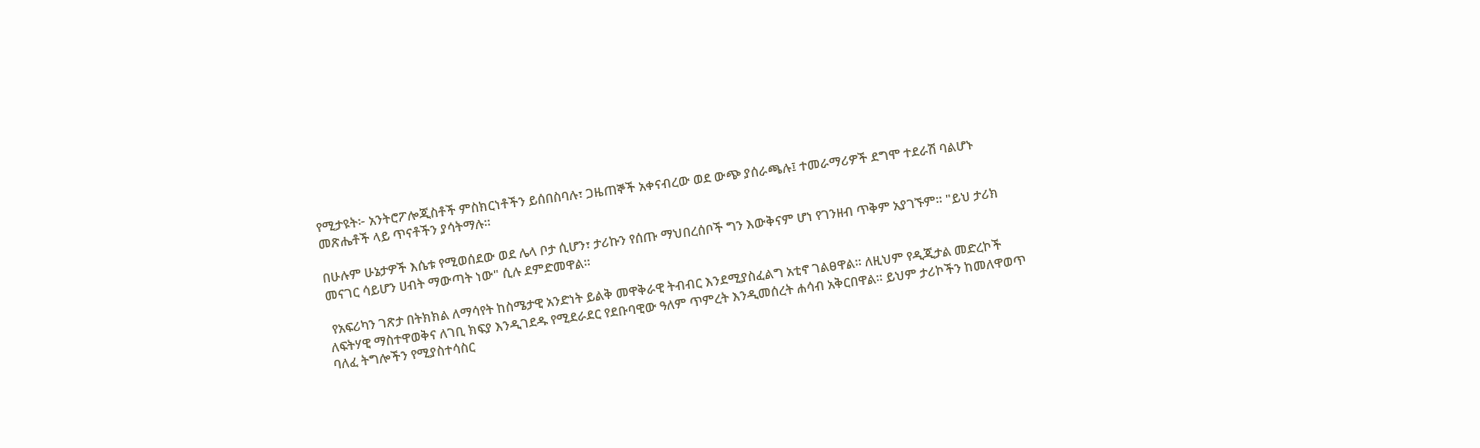የሚታዩት፦ አንትሮፖሎጂስቶች ምስክርነቶችን ይሰበስባሉ፣ ጋዜጠኞች አቀናብረው ወደ ውጭ ያሰራጫሉ፤ ተመራማሪዎች ደግሞ ተደራሽ ባልሆኑ መጽሔቶች ላይ ጥናቶችን ያሳትማሉ።

በሁሉም ሁኔታዎች እሴቱ የሚወሰደው ወደ ሌላ ቦታ ሲሆን፣ ታሪኩን የሰጡ ማህበረሰቦች ግን እውቅናም ሆነ የገንዘብ ጥቅም አያገኙም። "ይህ ታሪክ መናገር ሳይሆን ሀብት ማውጣት ነው" ሲሉ ደምድመዋል።

 የአፍሪካን ገጽታ በትክክል ለማሳየት ከስሜታዊ አንድነት ይልቅ መዋቅራዊ ትብብር እንደሚያስፈልግ አቲኖ ገልፀዋል። ለዚህም የዲጂታል መድረኮች ለፍትሃዊ ማስተዋወቅና ለገቢ ክፍያ እንዲገደዱ የሚደራደር የደቡባዊው ዓለም ጥምረት እንዲመሰረት ሐሳብ አቅርበዋል። ይህም ታሪኮችን ከመለዋወጥ ባለፈ ትግሎችን የሚያስተሳስር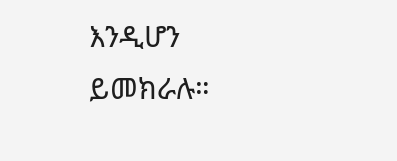እንዲሆን ይመክራሉ።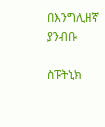በእንግሊዘኛ ያንብቡ

ስፑትኒክ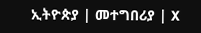ኢትዮጵያ | መተግበሪያ | X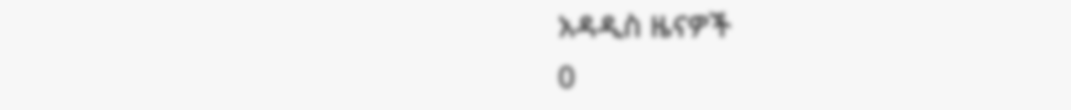አዳዲስ ዜናዎች
0